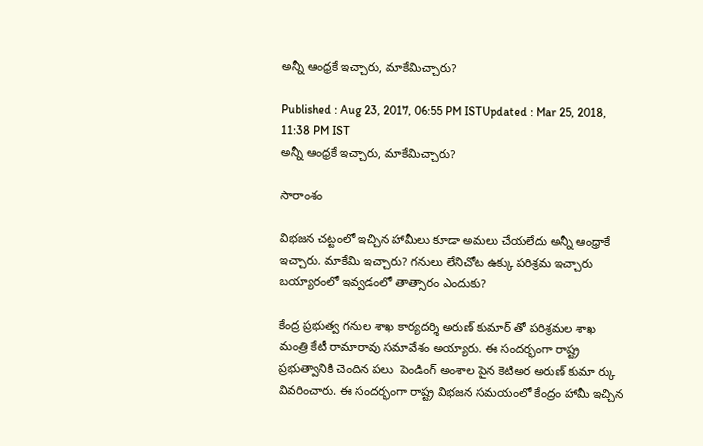అన్నీ ఆంధ్రకే ఇచ్చారు, మాకేమిచ్చారు?

Published : Aug 23, 2017, 06:55 PM ISTUpdated : Mar 25, 2018, 11:38 PM IST
అన్నీ ఆంధ్రకే ఇచ్చారు, మాకేమిచ్చారు?

సారాంశం

విభజన చట్టంలో ఇచ్చిన హామీలు కూడా అమలు చేయలేదు అన్నీ ఆంధ్రాకే ఇచ్చారు. మాకేమి ఇచ్చారు? గనులు లేనిచోట ఉక్కు పరిశ్రమ ఇచ్చారు బయ్యారంలో ఇవ్వడంలో తాత్సారం ఎందుకు?

కేంద్ర ప్రభుత్వ గనుల శాఖ కార్యదర్శి అరుణ్ కుమార్ తో పరిశ్రమల శాఖ  మంత్రి కేటీ రామారావు సమావేశం అయ్యారు. ఈ సందర్భంగా రాష్ట్ర ప్రభుత్వానికి చెందిన పలు  పెండింగ్ అంశాల పైన కెటిఅర అరుణ్ కుమా ర్కు వివరించారు. ఈ సందర్భంగా రాష్ట్ర విభజన సమయంలో కేంద్రం హామీ ఇచ్చిన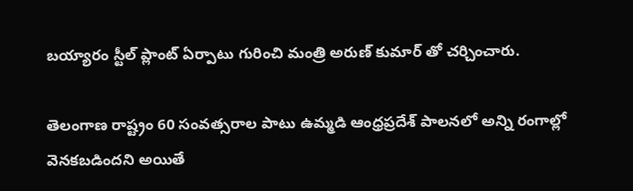బయ్యారం స్టీల్ ప్లాంట్ ఏర్పాటు గురించి మంత్రి అరుణ్ కుమార్ తో చర్చించారు.

తెలంగాణ రాష్ట్రం 60 సంవత్సరాల పాటు ఉమ్మడి ఆంధ్రప్రదేశ్ పాలనలో అన్ని రంగాల్లో వెనకబడిందని అయితే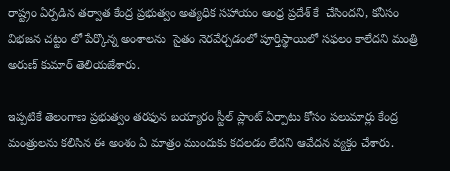రాష్ట్రం ఏర్పడిన తర్వాత కేంద్ర ప్రభుత్వం అత్యధిక సహాయం ఆంధ్ర ప్రదేశ్ కే  చేసిందని, కనీసం విభజన చట్టం లో పేర్కొన్న అంశాలను  సైతం నెరవేర్చడంలో పూర్తిస్థాయిలో సఫలం కాలేదని మంత్రి అరుణ్ కుమార్ తెలియజేశారు.

ఇప్పటికే తెలంగాణ ప్రభుత్వం తరఫున బయ్యారం స్టీల్ ప్లాంట్ ఏర్పాటు కోసం పలుమార్లు కేంద్ర మంత్రులను కలిసిన ఈ అంశం ఏ మాత్రం ముందుకు కదలడం లేదని ఆవేదన వ్యక్తం చేశారు.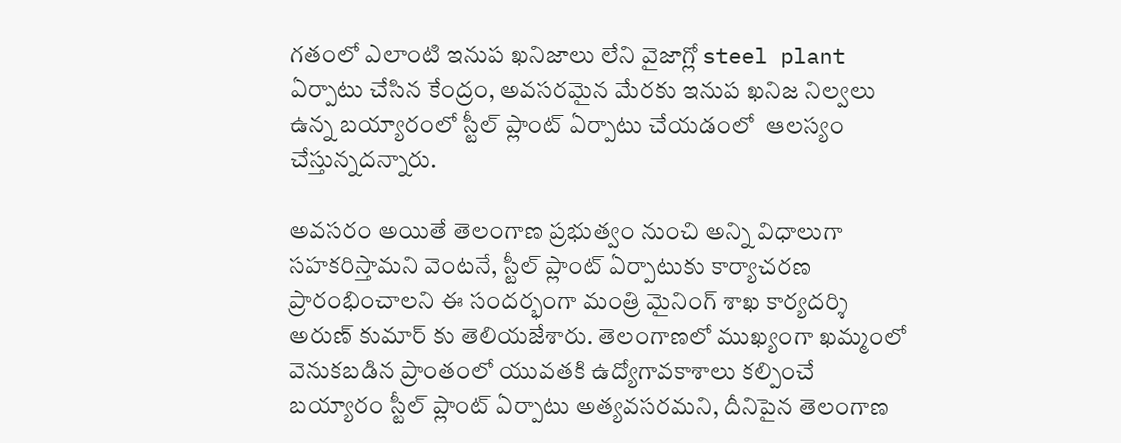గతంలో ఎలాంటి ఇనుప ఖనిజాలు లేని వైజాగ్లో steel plant ఏర్పాటు చేసిన కేంద్రం, అవసరమైన మేరకు ఇనుప ఖనిజ నిల్వలు ఉన్న బయ్యారంలో స్టీల్ ప్లాంట్ ఏర్పాటు చేయడంలో  ఆలస్యం చేస్తున్నదన్నారు.

అవసరం అయితే తెలంగాణ ప్రభుత్వం నుంచి అన్ని విధాలుగా సహకరిస్తామని వెంటనే, స్టీల్ ప్లాంట్ ఏర్పాటుకు కార్యాచరణ ప్రారంభించాలని ఈ సందర్భంగా మంత్రి మైనింగ్ శాఖ కార్యదర్శి అరుణ్ కుమార్ కు తెలియజేశారు. తెలంగాణలో ముఖ్యంగా ఖమ్మంలో వెనుకబడిన ప్రాంతంలో యువతకి ఉద్యోగావకాశాలు కల్పించే బయ్యారం స్టీల్ ప్లాంట్ ఏర్పాటు అత్యవసరమని, దీనిపైన తెలంగాణ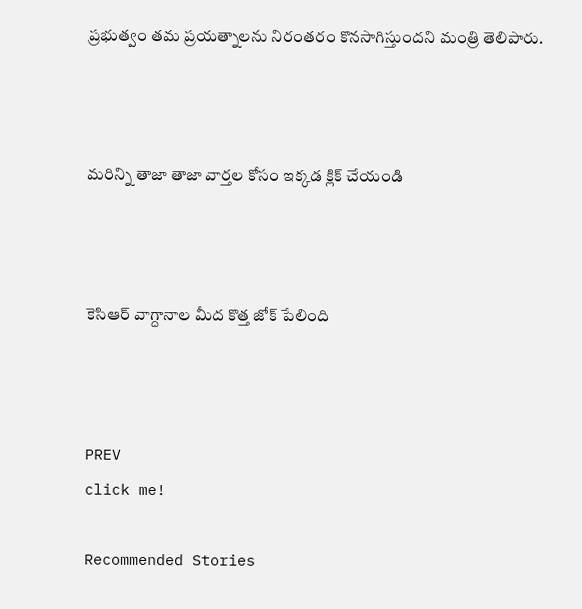ప్రభుత్వం తమ ప్రయత్నాలను నిరంతరం కొనసాగిస్తుందని మంత్రి తెలిపారు.



మరిన్ని తాజా తాజా వార్తల కోసం ఇక్కడ క్లిక్ చేయండి



కెసిఆర్ వాగ్దానాల మీద కొత్త జోక్ పేలింది



PREV
click me!

Recommended Stories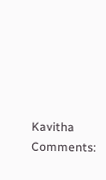Kavitha Comments: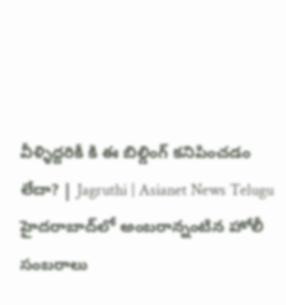వీళ్ళిద్దరికీ కి ఈ బిల్డింగ్ కనిపించడం లేదా? | Jagruthi | Asianet News Telugu
హైదరాబాద్‌లో అంబరాన్నంటిన హోలీ సంబరాలు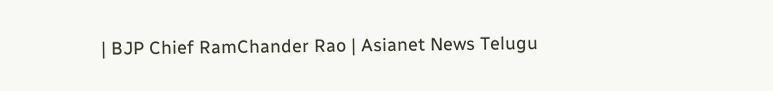| BJP Chief RamChander Rao | Asianet News Telugu